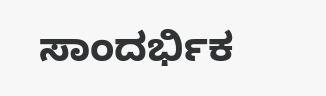ಸಾಂದರ್ಭಿಕ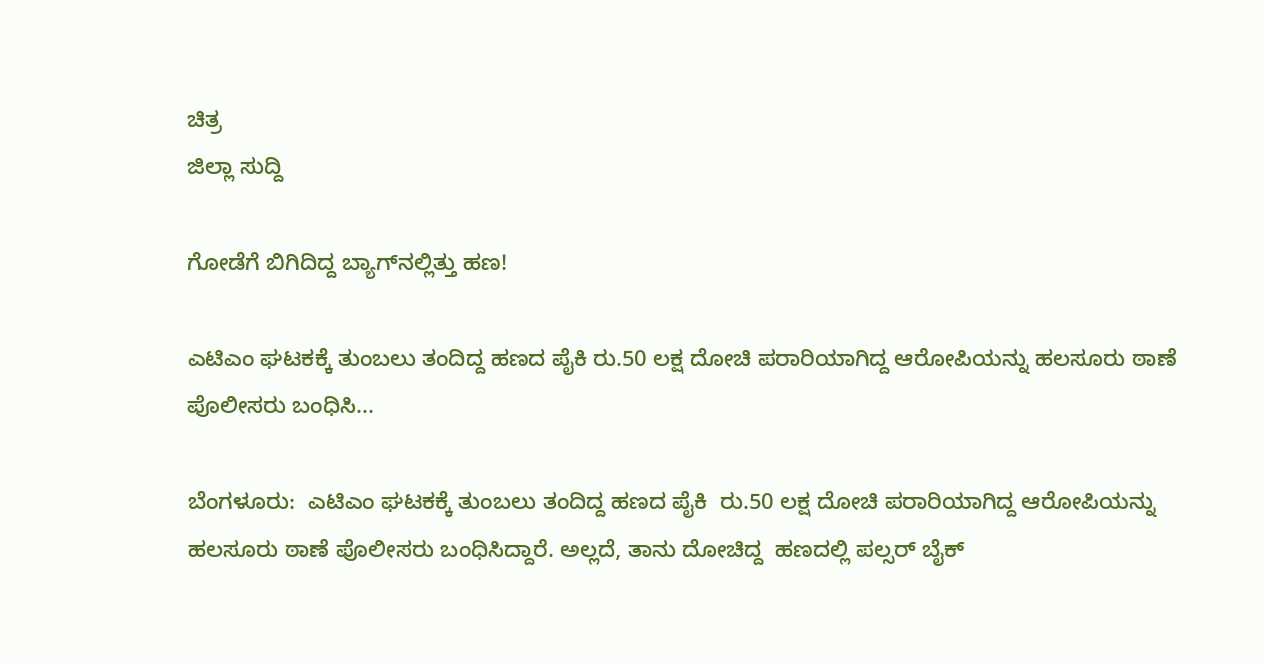ಚಿತ್ರ
ಜಿಲ್ಲಾ ಸುದ್ದಿ

ಗೋಡೆಗೆ ಬಿಗಿದಿದ್ದ ಬ್ಯಾಗ್‍ನಲ್ಲಿತ್ತು ಹಣ!

ಎಟಿಎಂ ಘಟಕಕ್ಕೆ ತುಂಬಲು ತಂದಿದ್ದ ಹಣದ ಪೈಕಿ ರು.50 ಲಕ್ಷ ದೋಚಿ ಪರಾರಿಯಾಗಿದ್ದ ಆರೋಪಿಯನ್ನು ಹಲಸೂರು ಠಾಣೆ ಪೊಲೀಸರು ಬಂಧಿಸಿ...

ಬೆಂಗಳೂರು:  ಎಟಿಎಂ ಘಟಕಕ್ಕೆ ತುಂಬಲು ತಂದಿದ್ದ ಹಣದ ಪೈಕಿ  ರು.50 ಲಕ್ಷ ದೋಚಿ ಪರಾರಿಯಾಗಿದ್ದ ಆರೋಪಿಯನ್ನು ಹಲಸೂರು ಠಾಣೆ ಪೊಲೀಸರು ಬಂಧಿಸಿದ್ದಾರೆ. ಅಲ್ಲದೆ, ತಾನು ದೋಚಿದ್ದ  ಹಣದಲ್ಲಿ ಪಲ್ಸರ್ ಬೈಕ್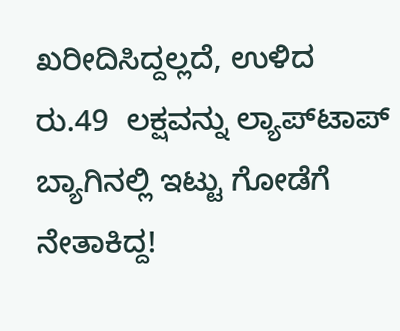ಖರೀದಿಸಿದ್ದಲ್ಲದೆ, ಉಳಿದ  ರು.49  ಲಕ್ಷವನ್ನು ಲ್ಯಾಪ್‍ಟಾಪ್ ಬ್ಯಾಗಿನಲ್ಲಿ ಇಟ್ಟು ಗೋಡೆಗೆ ನೇತಾಕಿದ್ದ!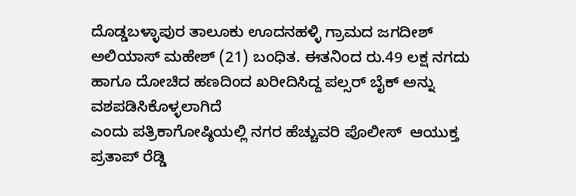ದೊಡ್ಡಬಳ್ಳಾಪುರ ತಾಲೂಕು ಊದನಹಳ್ಳಿ ಗ್ರಾಮದ ಜಗದೀಶ್ ಅಲಿಯಾಸ್ ಮಹೇಶ್ (21) ಬಂಧಿತ. ಈತನಿಂದ ರು.49 ಲಕ್ಷ ನಗದು ಹಾಗೂ ದೋಚಿದ ಹಣದಿಂದ ಖರೀದಿಸಿದ್ದ ಪಲ್ಸರ್ ಬೈಕ್ ಅನ್ನು ವಶಪಡಿಸಿಕೊಳ್ಳಲಾಗಿದೆ
ಎಂದು ಪತ್ರಿಕಾಗೋಷ್ಠಿಯಲ್ಲಿ ನಗರ ಹೆಚ್ಚುವರಿ ಪೊಲೀಸ್  ಆಯುಕ್ತ ಪ್ರತಾಪ್ ರೆಡ್ಡಿ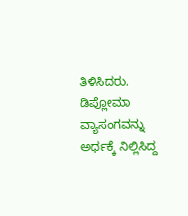ತಿಳಿಸಿದರು. ಡಿಪ್ಲೋಮಾ ವ್ಯಾಸಂಗವನ್ನು ಅರ್ಧಕ್ಕೆ ನಿಲ್ಲಿಸಿದ್ದ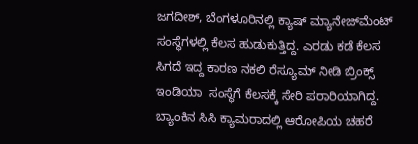ಜಗದೀಶ್, ಬೆಂಗಳೂರಿನಲ್ಲಿ ಕ್ಯಾಷ್ ಮ್ಯಾನೇಜ್‍ಮೆಂಟ್ ಸಂಸ್ಥೆಗಳಲ್ಲಿ ಕೆಲಸ ಹುಡುಕುತ್ತಿದ್ದ. ಎರಡು ಕಡೆ ಕೆಲಸ ಸಿಗದೆ ಇದ್ದ ಕಾರಣ ನಕಲಿ ರೆಸ್ಯೂಮ್ ನೀಡಿ ಬ್ರಿಂಕ್ಸ್ ಇಂಡಿಯಾ  ಸಂಸ್ಥೆಗೆ ಕೆಲಸಕ್ಕೆ ಸೇರಿ ಪರಾರಿಯಾಗಿದ್ದ. ಬ್ಯಾಂಕಿನ ಸಿಸಿ ಕ್ಯಾಮರಾದಲ್ಲಿ ಆರೋಪಿಯ ಚಹರೆ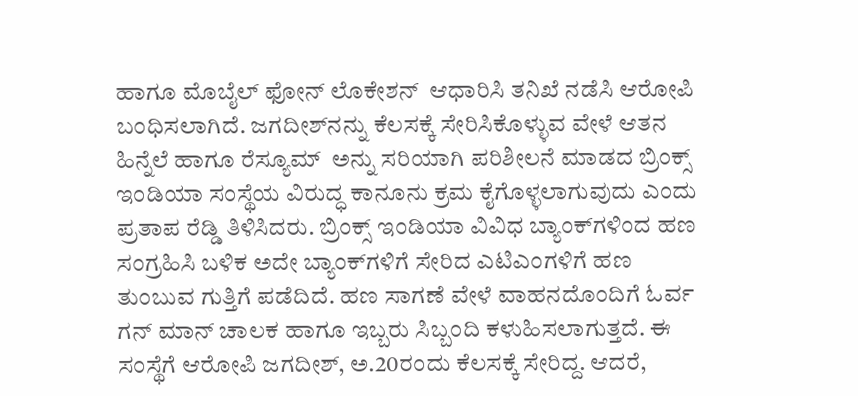ಹಾಗೂ ಮೊಬೈಲ್ ಫೋನ್ ಲೊಕೇಶನ್  ಆಧಾರಿಸಿ ತನಿಖೆ ನಡೆಸಿ ಆರೋಪಿ ಬಂಧಿಸಲಾಗಿದೆ. ಜಗದೀಶ್‍ನನ್ನು ಕೆಲಸಕ್ಕೆ ಸೇರಿಸಿಕೊಳ್ಳುವ ವೇಳೆ ಆತನ ಹಿನ್ನೆಲೆ ಹಾಗೂ ರೆಸ್ಯೂಮ್  ಅನ್ನು ಸರಿಯಾಗಿ ಪರಿಶೀಲನೆ ಮಾಡದ ಬ್ರಿಂಕ್ಸ್ ಇಂಡಿಯಾ ಸಂಸ್ಥೆಯ ವಿರುದ್ಧ ಕಾನೂನು ಕ್ರಮ ಕೈಗೊಳ್ಳಲಾಗುವುದು ಎಂದು ಪ್ರತಾಪ ರೆಡ್ಡಿ ತಿಳಿಸಿದರು. ಬ್ರಿಂಕ್ಸ್ ಇಂಡಿಯಾ ವಿವಿಧ ಬ್ಯಾಂಕ್‍ಗಳಿಂದ ಹಣ ಸಂಗ್ರಹಿಸಿ ಬಳಿಕ ಅದೇ ಬ್ಯಾಂಕ್‍ಗಳಿಗೆ ಸೇರಿದ ಎಟಿಎಂಗಳಿಗೆ ಹಣ ತುಂಬುವ ಗುತ್ತಿಗೆ ಪಡೆದಿದೆ. ಹಣ ಸಾಗಣೆ ವೇಳೆ ವಾಹನದೊಂದಿಗೆ ಓರ್ವ ಗನ್ ಮಾನ್ ಚಾಲಕ ಹಾಗೂ ಇಬ್ಬರು ಸಿಬ್ಬಂದಿ ಕಳುಹಿಸಲಾಗುತ್ತದೆ. ಈ ಸಂಸ್ಥೆಗೆ ಆರೋಪಿ ಜಗದೀಶ್, ಅ.20ರಂದು ಕೆಲಸಕ್ಕೆ ಸೇರಿದ್ದ. ಆದರೆ,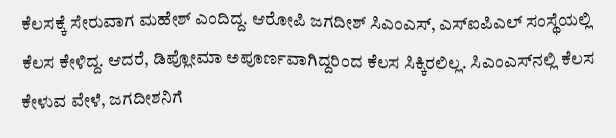ಕೆಲಸಕ್ಕೆ ಸೇರುವಾಗ ಮಹೇಶ್ ಎಂದಿದ್ದ. ಆರೋಪಿ ಜಗದೀಶ್ ಸಿಎಂಎಸ್, ಎಸ್‍ಐಪಿಎಲ್ ಸಂಸ್ಥೆಯಲ್ಲಿ ಕೆಲಸ ಕೇಳಿದ್ದ. ಆದರೆ, ಡಿಪ್ಲೋಮಾ ಅಪೂರ್ಣವಾಗಿದ್ದರಿಂದ ಕೆಲಸ ಸಿಕ್ಕಿರಲಿಲ್ಲ. ಸಿಎಂಎಸ್‍ನಲ್ಲಿ ಕೆಲಸ ಕೇಳುವ ವೇಳೆ, ಜಗದೀಶನಿಗೆ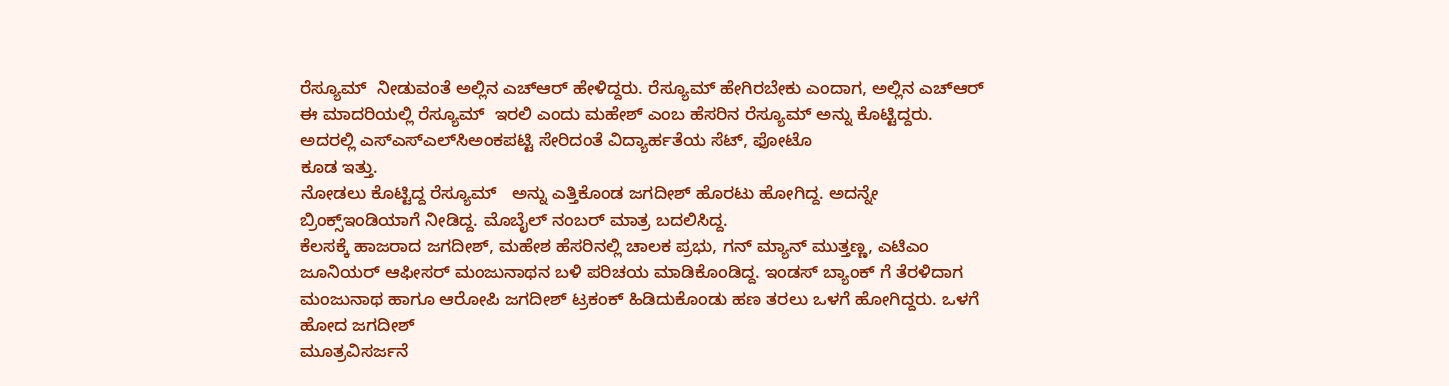ರೆಸ್ಯೂಮ್  ನೀಡುವಂತೆ ಅಲ್ಲಿನ ಎಚ್‍ಆರ್ ಹೇಳಿದ್ದರು. ರೆಸ್ಯೂಮ್ ಹೇಗಿರಬೇಕು ಎಂದಾಗ, ಅಲ್ಲಿನ ಎಚ್‍ಆರ್ ಈ ಮಾದರಿಯಲ್ಲಿ ರೆಸ್ಯೂಮ್  ಇರಲಿ ಎಂದು ಮಹೇಶ್ ಎಂಬ ಹೆಸರಿನ ರೆಸ್ಯೂಮ್ ಅನ್ನು ಕೊಟ್ಟಿದ್ದರು. ಅದರಲ್ಲಿ ಎಸ್‍ಎಸ್‍ಎಲ್‍ಸಿಅಂಕಪಟ್ಟಿ ಸೇರಿದಂತೆ ವಿದ್ಯಾರ್ಹತೆಯ ಸೆಟ್, ಫೋಟೊ
ಕೂಡ ಇತ್ತು.
ನೋಡಲು ಕೊಟ್ಟಿದ್ದ ರೆಸ್ಯೂಮ್   ಅನ್ನು ಎತ್ತಿಕೊಂಡ ಜಗದೀಶ್ ಹೊರಟು ಹೋಗಿದ್ದ. ಅದನ್ನೇ ಬ್ರಿಂಕ್ಸ್ಇಂಡಿಯಾಗೆ ನೀಡಿದ್ದ. ಮೊಬೈಲ್ ನಂಬರ್ ಮಾತ್ರ ಬದಲಿಸಿದ್ದ.
ಕೆಲಸಕ್ಕೆ ಹಾಜರಾದ ಜಗದೀಶ್, ಮಹೇಶ ಹೆಸರಿನಲ್ಲಿ ಚಾಲಕ ಪ್ರಭು, ಗನ್ ಮ್ಯಾನ್ ಮುತ್ತಣ್ಣ, ಎಟಿಎಂ ಜೂನಿಯರ್ ಆಫೀಸರ್ ಮಂಜುನಾಥನ ಬಳಿ ಪರಿಚಯ ಮಾಡಿಕೊಂಡಿದ್ದ. ಇಂಡಸ್ ಬ್ಯಾಂಕ್ ಗೆ ತೆರಳಿದಾಗ  ಮಂಜುನಾಥ ಹಾಗೂ ಆರೋಪಿ ಜಗದೀಶ್ ಟ್ರಕಂಕ್ ಹಿಡಿದುಕೊಂಡು ಹಣ ತರಲು ಒಳಗೆ ಹೋಗಿದ್ದರು. ಒಳಗೆ ಹೋದ ಜಗದೀಶ್
ಮೂತ್ರವಿಸರ್ಜನೆ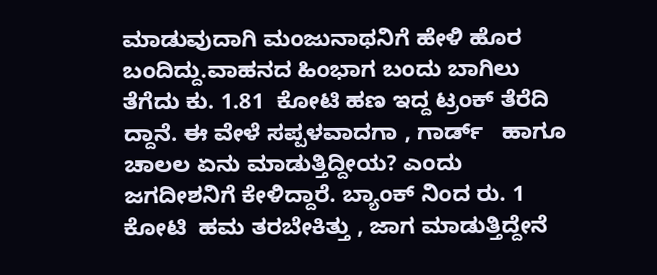ಮಾಡುವುದಾಗಿ ಮಂಜುನಾಥನಿಗೆ ಹೇಳಿ ಹೊರ ಬಂದಿದ್ದು.ವಾಹನದ ಹಿಂಭಾಗ ಬಂದು ಬಾಗಿಲು ತೆಗೆದು ಕು. 1.81  ಕೋಟಿ ಹಣ ಇದ್ದ ಟ್ರಂಕ್ ತೆರೆದಿ ದ್ದಾನೆ. ಈ ವೇಳೆ ಸಪ್ಪಳವಾದಗಾ , ಗಾರ್ಡ್   ಹಾಗೂ ಚಾಲಲ ಏನು ಮಾಡುತ್ತಿದ್ದೀಯ? ಎಂದು ಜಗದೀಶನಿಗೆ ಕೇಳಿದ್ದಾರೆ. ಬ್ಯಾಂಕ್ ನಿಂದ ರು. 1 ಕೋಟಿ  ಹಮ ತರಬೇಕಿತ್ತು , ಜಾಗ ಮಾಡುತ್ತಿದ್ದೇನೆ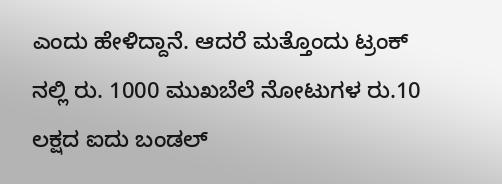ಎಂದು ಹೇಳಿದ್ದಾನೆ. ಆದರೆ ಮತ್ತೊಂದು ಟ್ರಂಕ್  ನಲ್ಲಿ ರು. 1000 ಮುಖಬೆಲೆ ನೋಟುಗಳ ರು.10 ಲಕ್ಷದ ಐದು ಬಂಡಲ್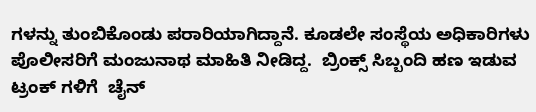ಗಳನ್ನು ತುಂಬಿಕೊಂಡು ಪರಾರಿಯಾಗಿದ್ದಾನೆ. ಕೂಡಲೇ ಸಂಸ್ಥೆಯ ಅಧಿಕಾರಿಗಳು  ಪೊಲೀಸರಿಗೆ ಮಂಜುನಾಥ ಮಾಹಿತಿ ನೀಡಿದ್ದ.  ಬ್ರಿಂಕ್ಸ್ ಸಿಬ್ಬಂದಿ ಹಣ ಇಡುವ ಟ್ರಂಕ್ ಗಳಿಗೆ  ಚೈನ್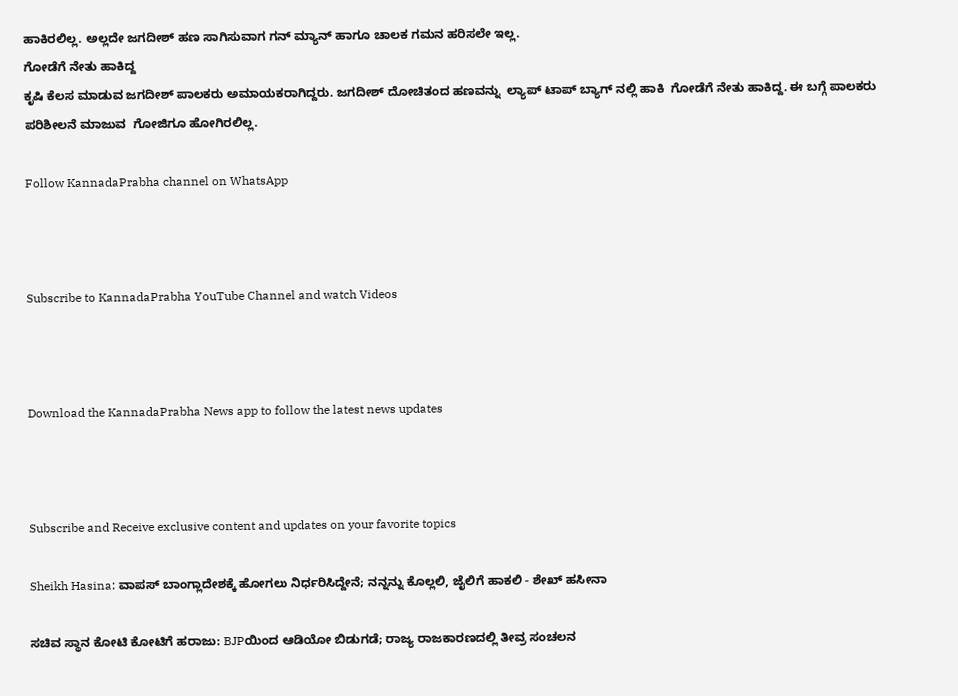ಹಾಕಿರಲಿಲ್ಲ. ಅಲ್ಲದೇ ಜಗದೀಶ್ ಹಣ ಸಾಗಿಸುವಾಗ ಗನ್ ಮ್ಯಾನ್ ಹಾಗೂ ಚಾಲಕ ಗಮನ ಹರಿಸಲೇ ಇಲ್ಲ.
ಗೋಡೆಗೆ ನೇತು ಹಾಕಿದ್ದ
ಕೃಷಿ ಕೆಲಸ ಮಾಡುವ ಜಗದೀಶ್ ಪಾಲಕರು ಅಮಾಯಕರಾಗಿದ್ದರು. ಜಗದೀಶ್ ದೋಚಿತಂದ ಹಣವನ್ನು  ಲ್ಯಾಪ್ ಟಾಪ್ ಬ್ಯಾಗ್ ನಲ್ಲಿ ಹಾಕಿ  ಗೋಡೆಗೆ ನೇತು ಹಾಕಿದ್ದ. ಈ ಬಗ್ಗೆ ಪಾಲಕರು ಪರಿಶೀಲನೆ ಮಾಜುವ  ಗೋಜಿಗೂ ಹೋಗಿರಲಿಲ್ಲ.

Follow KannadaPrabha channel on WhatsApp



Subscribe to KannadaPrabha YouTube Channel and watch Videos



Download the KannadaPrabha News app to follow the latest news updates



Subscribe and Receive exclusive content and updates on your favorite topics

Sheikh Hasina: ವಾಪಸ್ ಬಾಂಗ್ಲಾದೇಶಕ್ಕೆ ಹೋಗಲು ನಿರ್ಧರಿಸಿದ್ದೇನೆ; ನನ್ನನ್ನು ಕೊಲ್ಲಲಿ, ಜೈಲಿಗೆ ಹಾಕಲಿ - ಶೇಖ್ ಹಸೀನಾ

ಸಚಿವ ಸ್ಥಾನ ಕೋಟಿ ಕೋಟಿಗೆ ಹರಾಜು: BJPಯಿಂದ ಆಡಿಯೋ ಬಿಡುಗಡೆ; ರಾಜ್ಯ ರಾಜಕಾರಣದಲ್ಲಿ ತೀವ್ರ ಸಂಚಲನ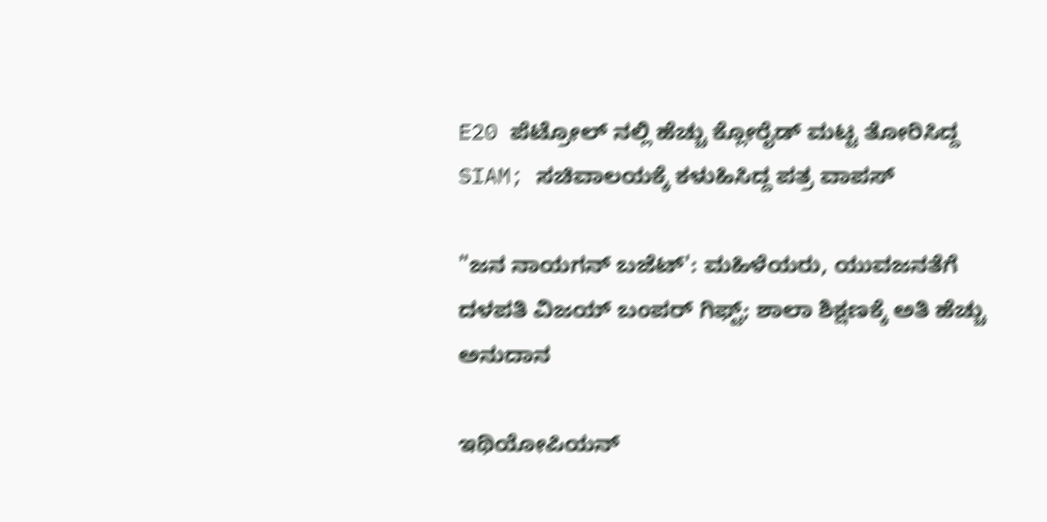E20 ಪೆಟ್ರೋಲ್ ನಲ್ಲಿ ಹೆಚ್ಚು ಕ್ಲೋರೈಡ್ ಮಟ್ಟ ತೋರಿಸಿದ್ದ SIAM; ಸಚಿವಾಲಯಕ್ಕೆ ಕಳುಹಿಸಿದ್ದ ಪತ್ರ ವಾಪಸ್

"ಜನ ನಾಯಗನ್ ಬಜೆಟ್': ಮಹಿಳೆಯರು, ಯುವಜನತೆಗೆ ದಳಪತಿ ವಿಜಯ್ ಬಂಪರ್ ಗಿಫ್ಟ್; ಶಾಲಾ ಶಿಕ್ಷಣಕ್ಕೆ ಅತಿ ಹೆಚ್ಚು ಅನುದಾನ

ಇಥಿಯೋಪಿಯನ್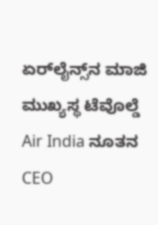ಏರ್‌ಲೈನ್ಸ್‌ನ ಮಾಜಿ ಮುಖ್ಯಸ್ಥ ಟೆವೊಲ್ಡೆ Air India ನೂತನ CEO